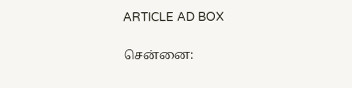ARTICLE AD BOX

சென்னை: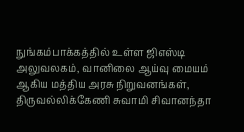நுங்கம்பாக்கத்தில் உள்ள ஜிஎஸ்டி அலுவலகம், வானிலை ஆய்வு மையம் ஆகிய மத்திய அரசு நிறுவனங்கள், திருவல்லிக்கேணி சுவாமி சிவானந்தா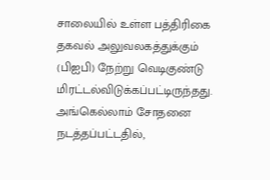சாலையில் உள்ள பத்திரிகை தகவல் அலுவலகத்துக்கும் (பிஐபி) நேற்று வெடிகுண்டு மிரட்டல்விடுக்கப்பட்டிருந்தது.
அங்கெல்லாம் சோதனை நடத்தப்பட்டதில்,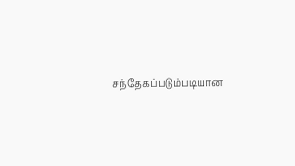சந்தேகப்படும்படியான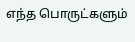எந்த பொருட்களும்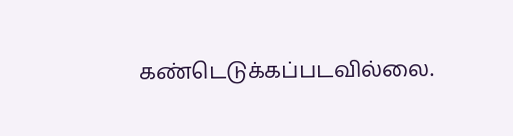கண்டெடுக்கப்படவில்லை.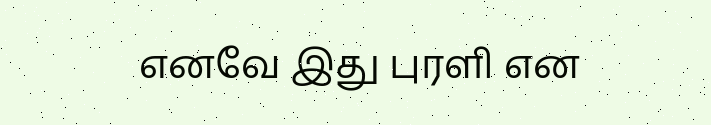எனவே இது புரளி என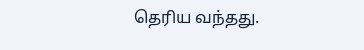தெரிய வந்தது.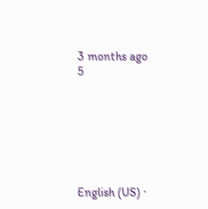3 months ago
5







English (US) ·